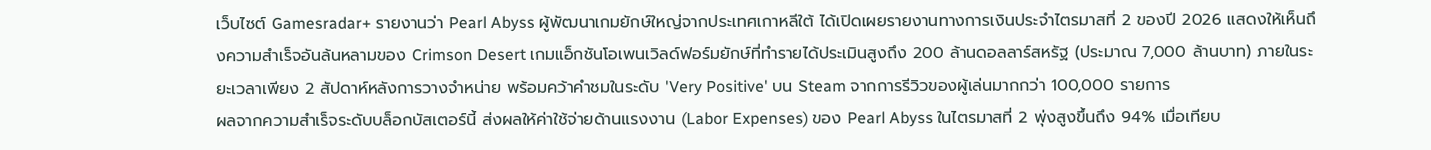เว็บไซต์ Gamesradar+ รายงานว่า Pearl Abyss ผู้พัฒนาเกมยักษ์ใหญ่จากประเทศเกาหลีใต้ ได้เปิดเผยรายงานทางการเงินประจำไตรมาสที่ 2 ของปี 2026 แสดงให้เห็นถึงความสำเร็จอันล้นหลามของ Crimson Desert เกมแอ็กชันโอเพนเวิลด์ฟอร์มยักษ์ที่ทำรายได้ประเมินสูงถึง 200 ล้านดอลลาร์สหรัฐ (ประมาณ 7,000 ล้านบาท) ภายในระยะเวลาเพียง 2 สัปดาห์หลังการวางจำหน่าย พร้อมคว้าคำชมในระดับ 'Very Positive' บน Steam จากการรีวิวของผู้เล่นมากกว่า 100,000 รายการ
ผลจากความสำเร็จระดับบล็อกบัสเตอร์นี้ ส่งผลให้ค่าใช้จ่ายด้านแรงงาน (Labor Expenses) ของ Pearl Abyss ในไตรมาสที่ 2 พุ่งสูงขึ้นถึง 94% เมื่อเทียบ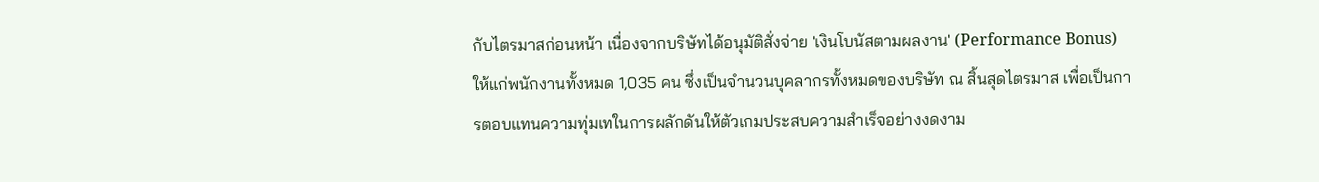กับไตรมาสก่อนหน้า เนื่องจากบริษัทได้อนุมัติสั่งจ่าย 'เงินโบนัสตามผลงาน' (Performance Bonus) ให้แก่พนักงานทั้งหมด 1,035 คน ซึ่งเป็นจำนวนบุคลากรทั้งหมดของบริษัท ณ สิ้นสุดไตรมาส เพื่อเป็นการตอบแทนความทุ่มเทในการผลักดันให้ตัวเกมประสบความสำเร็จอย่างงดงาม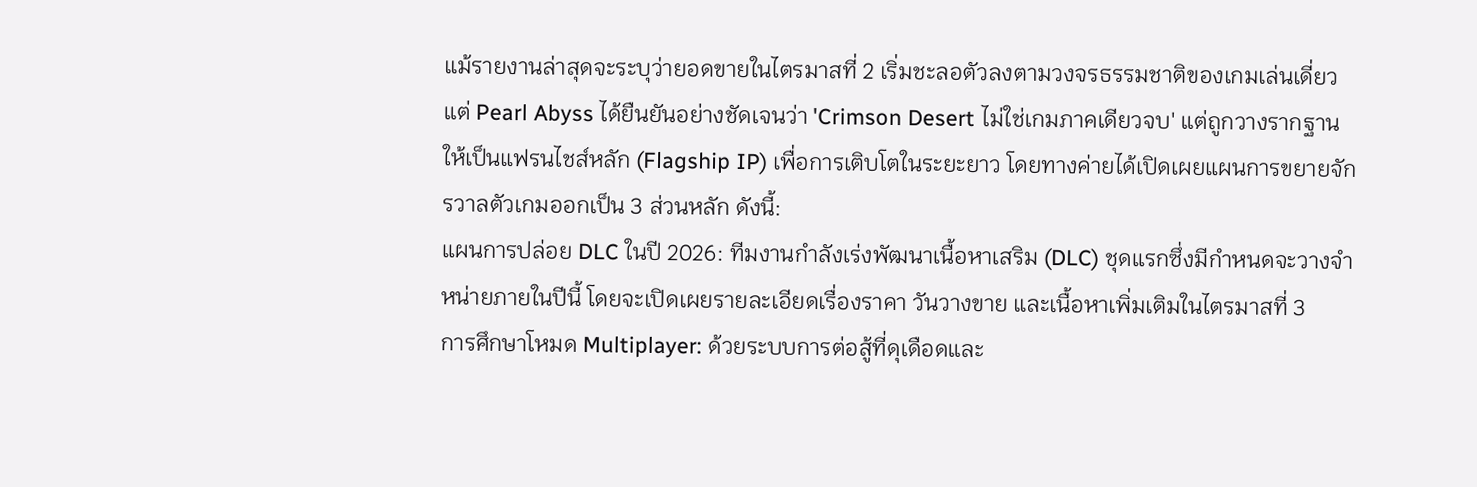แม้รายงานล่าสุดจะระบุว่ายอดขายในไตรมาสที่ 2 เริ่มชะลอตัวลงตามวงจรธรรมชาติของเกมเล่นเดี่ยว แต่ Pearl Abyss ได้ยืนยันอย่างชัดเจนว่า 'Crimson Desert ไม่ใช่เกมภาคเดียวจบ' แต่ถูกวางรากฐานให้เป็นแฟรนไชส์หลัก (Flagship IP) เพื่อการเติบโตในระยะยาว โดยทางค่ายได้เปิดเผยแผนการขยายจักรวาลตัวเกมออกเป็น 3 ส่วนหลัก ดังนี้:
แผนการปล่อย DLC ในปี 2026: ทีมงานกำลังเร่งพัฒนาเนื้อหาเสริม (DLC) ชุดแรกซึ่งมีกำหนดจะวางจำหน่ายภายในปีนี้ โดยจะเปิดเผยรายละเอียดเรื่องราคา วันวางขาย และเนื้อหาเพิ่มเติมในไตรมาสที่ 3
การศึกษาโหมด Multiplayer: ด้วยระบบการต่อสู้ที่ดุเดือดและ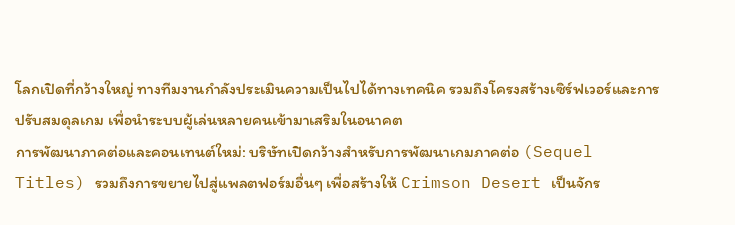โลกเปิดที่กว้างใหญ่ ทางทีมงานกำลังประเมินความเป็นไปได้ทางเทคนิค รวมถึงโครงสร้างเซิร์ฟเวอร์และการปรับสมดุลเกม เพื่อนำระบบผู้เล่นหลายคนเข้ามาเสริมในอนาคต
การพัฒนาภาคต่อและคอนเทนต์ใหม่: บริษัทเปิดกว้างสำหรับการพัฒนาเกมภาคต่อ (Sequel Titles) รวมถึงการขยายไปสู่แพลตฟอร์มอื่นๆ เพื่อสร้างให้ Crimson Desert เป็นจักร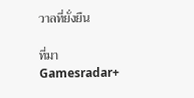วาลที่ยั่งยืน

ที่มา Gamesradar+